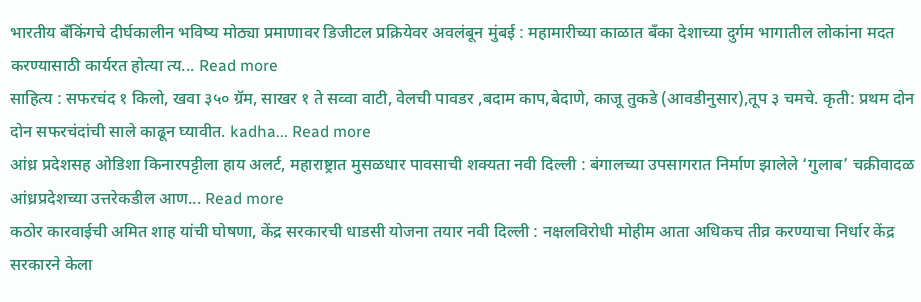भारतीय बँकिंगचे दीर्घकालीन भविष्य मोठ्या प्रमाणावर डिजीटल प्रक्रियेवर अवलंबून मुंबई : महामारीच्या काळात बँका देशाच्या दुर्गम भागातील लोकांना मदत करण्यासाठी कार्यरत होत्या त्य... Read more
साहित्य : सफरचंद १ किलो, खवा ३५० ग्रॅम, साखर १ ते सव्वा वाटी, वेलची पावडर ,बदाम काप,बेदाणे, काजू तुकडे (आवडीनुसार),तूप ३ चमचे. कृती: प्रथम दोन दोन सफरचंदांची साले काढून घ्यावीत. kadha... Read more
आंध्र प्रदेशसह ओडिशा किनारपट्टीला हाय अलर्ट, महाराष्ट्रात मुसळधार पावसाची शक्यता नवी दिल्ली : बंगालच्या उपसागरात निर्माण झालेले ‘गुलाब’ चक्रीवादळ आंध्रप्रदेशच्या उत्तरेकडील आण... Read more
कठोर कारवाईची अमित शाह यांची घोषणा, केंद्र सरकारची धाडसी योजना तयार नवी दिल्ली : नक्षलविरोधी मोहीम आता अधिकच तीव्र करण्याचा निर्धार केंद्र सरकारने केला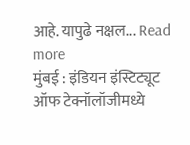आहे. यापुढे नक्षल... Read more
मुंबई : इंडियन इंस्टिट्यूट ऑफ टेक्नॉलॉजीमध्ये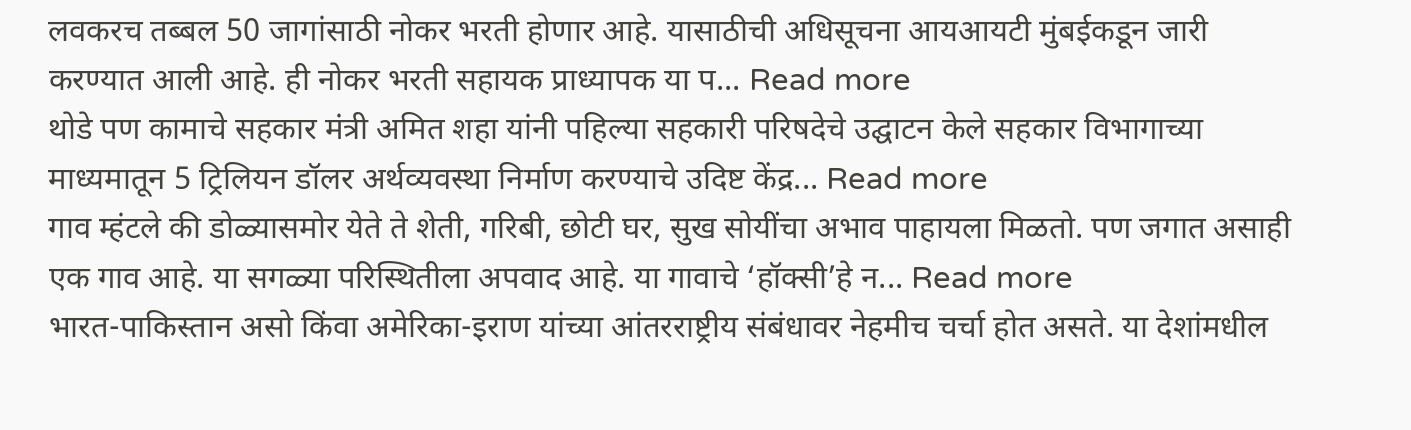लवकरच तब्बल 50 जागांसाठी नोकर भरती होणार आहे. यासाठीची अधिसूचना आयआयटी मुंबईकडून जारी करण्यात आली आहे. ही नोकर भरती सहायक प्राध्यापक या प... Read more
थोडे पण कामाचे सहकार मंत्री अमित शहा यांनी पहिल्या सहकारी परिषदेचे उद्घाटन केले सहकार विभागाच्या माध्यमातून 5 ट्रिलियन डॉलर अर्थव्यवस्था निर्माण करण्याचे उदिष्ट केंद्र... Read more
गाव म्हंटले की डोळ्यासमोर येते ते शेती, गरिबी, छोटी घर, सुख सोयींचा अभाव पाहायला मिळतो. पण जगात असाही एक गाव आहे. या सगळ्या परिस्थितीला अपवाद आहे. या गावाचे ‘हॉक्सी’हे न... Read more
भारत-पाकिस्तान असो किंवा अमेरिका-इराण यांच्या आंतरराष्ट्रीय संबंधावर नेहमीच चर्चा होत असते. या देशांमधील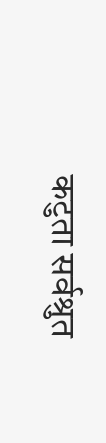कटुता सर्वश्रुत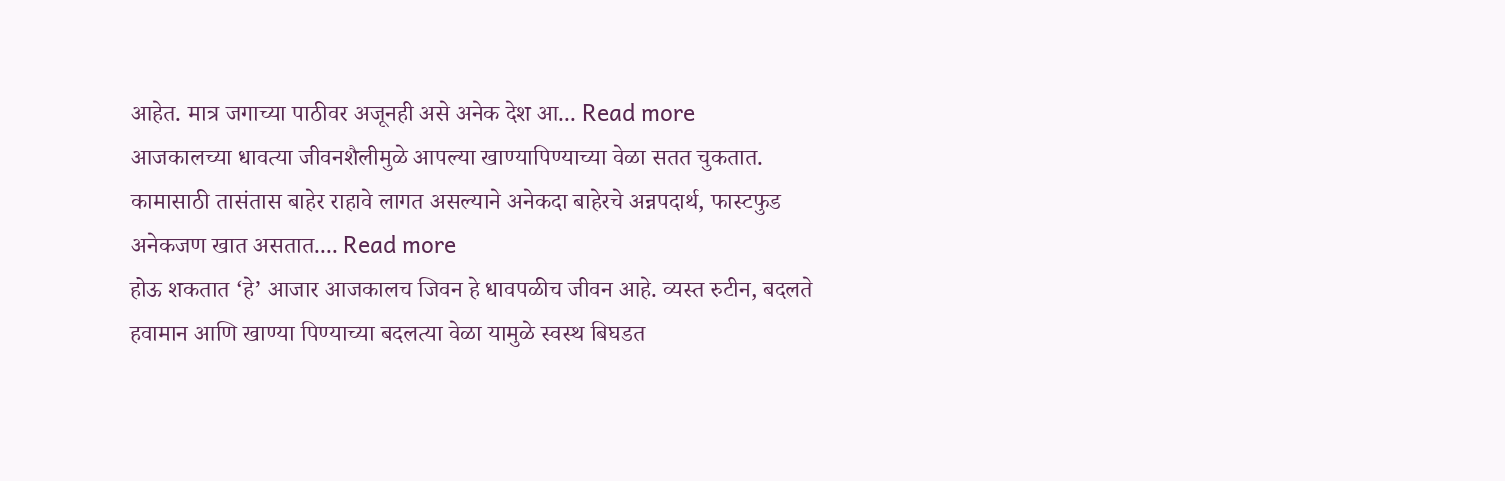आहेत. मात्र जगाच्या पाठीवर अजूनही असे अनेक देश आ... Read more
आजकालच्या धावत्या जीवनशैलीमुळे आपल्या खाण्यापिण्याच्या वेळा सतत चुकतात. कामासाठी तासंतास बाहेर राहावे लागत असल्याने अनेकदा बाहेरचे अन्नपदार्थ, फास्टफुड अनेकजण खात असतात.... Read more
होऊ शकतात ‘हे’ आजार आजकालच जिवन हे धावपळीच जीवन आहे. व्यस्त रुटीन, बदलते हवामान आणि खाण्या पिण्याच्या बदलत्या वेळा यामुळे स्वस्थ बिघडत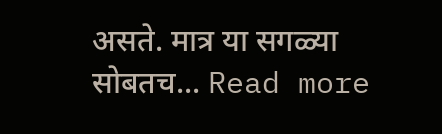असते. मात्र या सगळ्या सोबतच... Read more